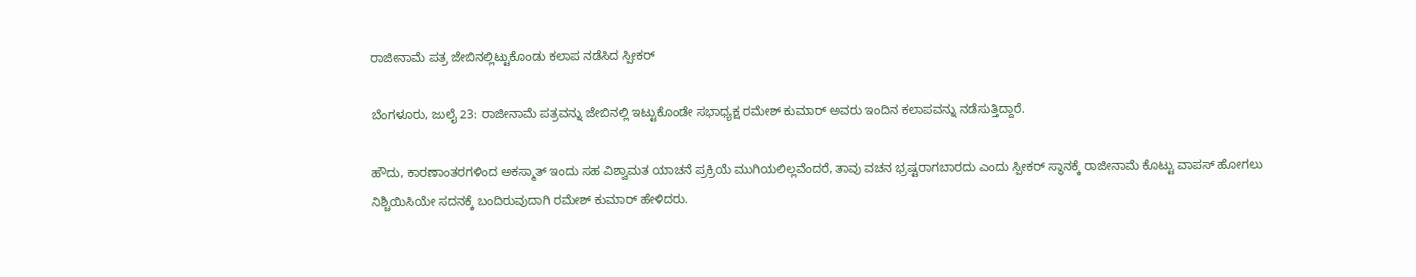ರಾಜೀನಾಮೆ ಪತ್ರ ಜೇಬಿನಲ್ಲಿಟ್ಟುಕೊಂಡು ಕಲಾಪ ನಡೆಸಿದ ಸ್ಪೀಕರ್

ಬೆಂಗಳೂರು, ಜುಲೈ 23: ರಾಜೀನಾಮೆ ಪತ್ರವನ್ನು ಜೇಬಿನಲ್ಲಿ ಇಟ್ಟುಕೊಂಡೇ ಸಭಾಧ್ಯಕ್ಷ ರಮೇಶ್ ಕುಮಾರ್ ಅವರು ಇಂದಿನ ಕಲಾಪವನ್ನು ನಡೆಸುತ್ತಿದ್ದಾರೆ.

ಹೌದು, ಕಾರಣಾಂತರಗಳಿಂದ ಅಕಸ್ಮಾತ್ ಇಂದು ಸಹ ವಿಶ್ವಾಮತ ಯಾಚನೆ ಪ್ರಕ್ರಿಯೆ ಮುಗಿಯಲಿಲ್ಲವೆಂದರೆ, ತಾವು ವಚನ ಭ್ರಷ್ಟರಾಗಬಾರದು ಎಂದು ಸ್ಪೀಕರ್ ಸ್ಥಾನಕ್ಕೆ ರಾಜೀನಾಮೆ ಕೊಟ್ಟು ವಾಪಸ್ ಹೋಗಲು ನಿಶ್ಚಿಯಿಸಿಯೇ ಸದನಕ್ಕೆ ಬಂದಿರುವುದಾಗಿ ರಮೇಶ್ ಕುಮಾರ್ ಹೇಳಿದರು.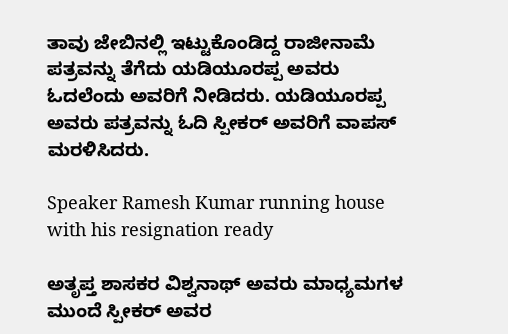ತಾವು ಜೇಬಿನಲ್ಲಿ ಇಟ್ಟುಕೊಂಡಿದ್ದ ರಾಜೀನಾಮೆ ಪತ್ರವನ್ನು ತೆಗೆದು ಯಡಿಯೂರಪ್ಪ ಅವರು ಓದಲೆಂದು ಅವರಿಗೆ ನೀಡಿದರು. ಯಡಿಯೂರಪ್ಪ ಅವರು ಪತ್ರವನ್ನು ಓದಿ ಸ್ಪೀಕರ್ ಅವರಿಗೆ ವಾಪಸ್ ಮರಳಿಸಿದರು.

Speaker Ramesh Kumar running house with his resignation ready

ಅತೃಪ್ತ ಶಾಸಕರ ವಿಶ್ವನಾಥ್ ಅವರು ಮಾಧ್ಯಮಗಳ ಮುಂದೆ ಸ್ಪೀಕರ್ ಅವರ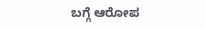ಬಗ್ಗೆ ಆರೋಪ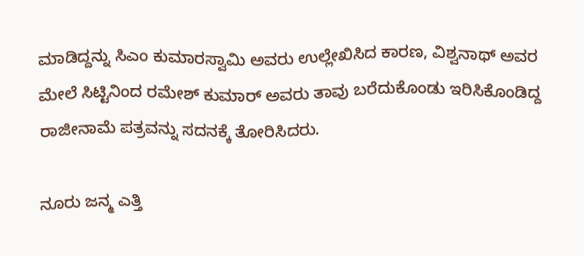ಮಾಡಿದ್ದನ್ನು ಸಿಎಂ ಕುಮಾರಸ್ವಾಮಿ ಅವರು ಉಲ್ಲೇಖಿಸಿದ ಕಾರಣ, ವಿಶ್ವನಾಥ್ ಅವರ ಮೇಲೆ ಸಿಟ್ಟಿನಿಂದ ರಮೇಶ್ ಕುಮಾರ್ ಅವರು ತಾವು ಬರೆದುಕೊಂಡು ಇರಿಸಿಕೊಂಡಿದ್ದ ರಾಜೀನಾಮೆ ಪತ್ರವನ್ನು ಸದನಕ್ಕೆ ತೋರಿಸಿದರು.

ನೂರು ಜನ್ಮ ಎತ್ತಿ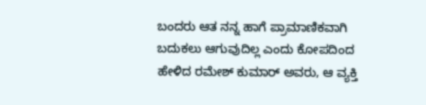ಬಂದರು ಆತ ನನ್ನ ಹಾಗೆ ಪ್ರಾಮಾಣಿಕವಾಗಿ ಬದುಕಲು ಆಗುವುದಿಲ್ಲ ಎಂದು ಕೋಪದಿಂದ ಹೇಳಿದ ರಮೇಶ್ ಕುಮಾರ್ ಅವರು, ಆ ವ್ಯಕ್ತಿ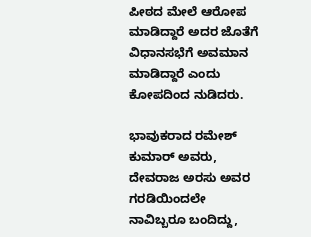ಪೀಠದ ಮೇಲೆ ಆರೋಪ ಮಾಡಿದ್ದಾರೆ ಅದರ ಜೊತೆಗೆ ವಿಧಾನಸಭೆಗೆ ಅವಮಾನ ಮಾಡಿದ್ದಾರೆ ಎಂದು ಕೋಪದಿಂದ ನುಡಿದರು.

ಭಾವುಕರಾದ ರಮೇಶ್ ಕುಮಾರ್ ಅವರು, ದೇವರಾಜ ಅರಸು ಅವರ ಗರಡಿಯಿಂದಲೇ ನಾವಿಬ್ಬರೂ ಬಂದಿದ್ದು,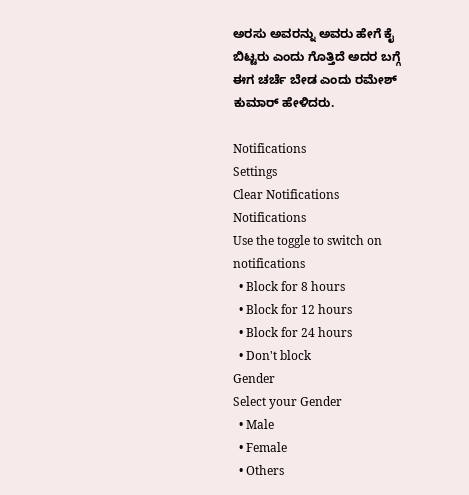ಅರಸು ಅವರನ್ನು ಅವರು ಹೇಗೆ ಕೈ ಬಿಟ್ಟರು ಎಂದು ಗೊತ್ತಿದೆ ಅದರ ಬಗ್ಗೆ ಈಗ ಚರ್ಚೆ ಬೇಡ ಎಂದು ರಮೇಶ್ ಕುಮಾರ್ ಹೇಳಿದರು.

Notifications
Settings
Clear Notifications
Notifications
Use the toggle to switch on notifications
  • Block for 8 hours
  • Block for 12 hours
  • Block for 24 hours
  • Don't block
Gender
Select your Gender
  • Male
  • Female
  • Others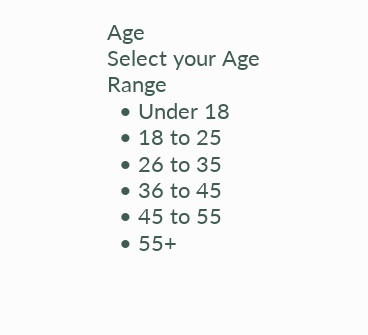Age
Select your Age Range
  • Under 18
  • 18 to 25
  • 26 to 35
  • 36 to 45
  • 45 to 55
  • 55+